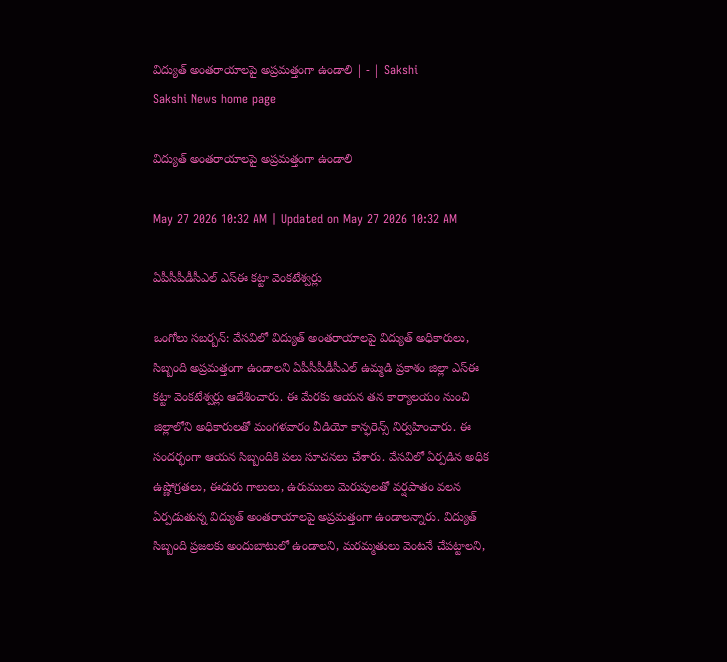విద్యుత్‌ అంతరాయాలపై అప్రమత్తంగా ఉండాలి | - | Sakshi
Sakshi News home page

విద్యుత్‌ అంతరాయాలపై అప్రమత్తంగా ఉండాలి

May 27 2026 10:32 AM | Updated on May 27 2026 10:32 AM

ఏపీసీపీడీసీఎల్‌ ఎస్‌ఈ కట్టా వెంకటేశ్వర్లు

ఒంగోలు సబర్బన్‌: వేసవిలో విద్యుత్‌ అంతరాయాలపై విద్యుత్‌ అధికారులు, సిబ్బంది అప్రమత్తంగా ఉండాలని ఏపీసీపీడీసీఎల్‌ ఉమ్మడి ప్రకాశం జిల్లా ఎస్‌ఈ కట్టా వెంకటేశ్వర్లు ఆదేశించారు. ఈ మేరకు ఆయన తన కార్యాలయం నుంచి జిల్లాలోని అధికారులతో మంగళవారం వీడియో కాన్ఫరెన్స్‌ నిర్వహించారు. ఈ సందర్భంగా ఆయన సిబ్బందికి పలు సూచనలు చేశారు. వేసవిలో ఏర్పడిన అధిక ఉష్ణోగ్రతలు, ఈదురు గాలులు, ఉరుములు మెరుపులతో వర్షపాతం వలన ఏర్పడుతున్న విద్యుత్‌ అంతరాయాలపై అప్రమత్తంగా ఉండాలన్నారు. విద్యుత్‌ సిబ్బంది ప్రజలకు అందుబాటులో ఉండాలని, మరమ్మతులు వెంటనే చేపట్టాలని,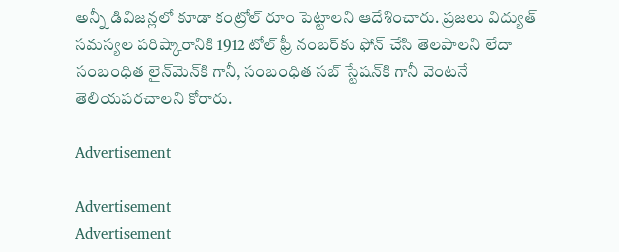అన్నీ డివిజన్లలో కూడా కంట్రోల్‌ రూం పెట్టాలని ఆదేశించారు. ప్రజలు విద్యుత్‌ సమస్యల పరిష్కారానికి 1912 టోల్‌ ఫ్రీ నంబర్‌కు ఫోన్‌ చేసి తెలపాలని లేదా సంబంధిత లైన్‌మెన్‌కి గానీ, సంబంధిత సబ్‌ స్టేషన్‌కి గానీ వెంటనే తెలియపరచాలని కోరారు.

Advertisement

Advertisement
Advertisement